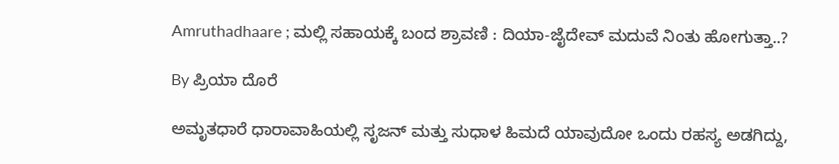Amruthadhaare ; ಮಲ್ಲಿ ಸಹಾಯಕ್ಕೆ ಬಂದ ಶ್ರಾವಣಿ : ದಿಯಾ-ಜೈದೇವ್ ಮದುವೆ ನಿಂತು ಹೋಗುತ್ತಾ..?

By ಪ್ರಿಯಾ ದೊರೆ

ಅಮೃತಧಾರೆ ಧಾರಾವಾಹಿಯಲ್ಲಿ ಸೃಜನ್ ಮತ್ತು ಸುಧಾಳ ಹಿಮದೆ ಯಾವುದೋ ಒಂದು ರಹಸ್ಯ ಅಡಗಿದ್ದು,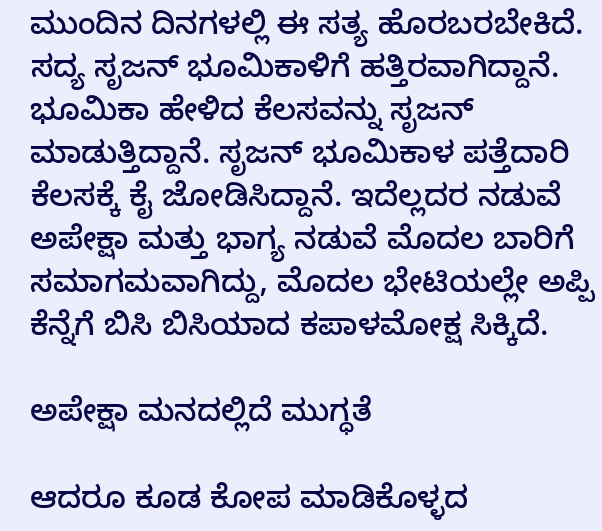ಮುಂದಿನ ದಿನಗಳಲ್ಲಿ ಈ ಸತ್ಯ ಹೊರಬರಬೇಕಿದೆ. ಸದ್ಯ ಸೃಜನ್ ಭೂಮಿಕಾಳಿಗೆ ಹತ್ತಿರವಾಗಿದ್ದಾನೆ. ಭೂಮಿಕಾ ಹೇಳಿದ ಕೆಲಸವನ್ನು ಸೃಜನ್ ಮಾಡುತ್ತಿದ್ದಾನೆ. ಸೃಜನ್ ಭೂಮಿಕಾಳ ಪತ್ತೆದಾರಿ ಕೆಲಸಕ್ಕೆ ಕೈ ಜೋಡಿಸಿದ್ದಾನೆ. ಇದೆಲ್ಲದರ ನಡುವೆ ಅಪೇಕ್ಷಾ ಮತ್ತು ಭಾಗ್ಯ ನಡುವೆ ಮೊದಲ ಬಾರಿಗೆ ಸಮಾಗಮವಾಗಿದ್ದು, ಮೊದಲ ಭೇಟಿಯಲ್ಲೇ ಅಪ್ಪಿ ಕೆನ್ನೆಗೆ ಬಿಸಿ ಬಿಸಿಯಾದ ಕಪಾಳಮೋಕ್ಷ ಸಿಕ್ಕಿದೆ.

ಅಪೇಕ್ಷಾ ಮನದಲ್ಲಿದೆ ಮುಗ್ಧತೆ

ಆದರೂ ಕೂಡ ಕೋಪ ಮಾಡಿಕೊಳ್ಳದ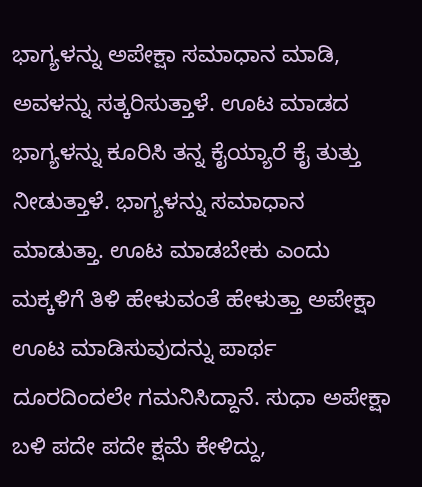ಭಾಗ್ಯಳನ್ನು ಅಪೇಕ್ಷಾ ಸಮಾಧಾನ ಮಾಡಿ, ಅವಳನ್ನು ಸತ್ಕರಿಸುತ್ತಾಳೆ. ಊಟ ಮಾಡದ ಭಾಗ್ಯಳನ್ನು ಕೂರಿಸಿ ತನ್ನ ಕೈಯ್ಯಾರೆ ಕೈ ತುತ್ತು ನೀಡುತ್ತಾಳೆ. ಭಾಗ್ಯಳನ್ನು ಸಮಾಧಾನ ಮಾಡುತ್ತಾ. ಊಟ ಮಾಡಬೇಕು ಎಂದು ಮಕ್ಕಳಿಗೆ ತಿಳಿ ಹೇಳುವಂತೆ ಹೇಳುತ್ತಾ ಅಪೇಕ್ಷಾ ಊಟ ಮಾಡಿಸುವುದನ್ನು ಪಾರ್ಥ ದೂರದಿಂದಲೇ ಗಮನಿಸಿದ್ದಾನೆ. ಸುಧಾ ಅಪೇಕ್ಷಾ ಬಳಿ ಪದೇ ಪದೇ ಕ್ಷಮೆ ಕೇಳಿದ್ದು,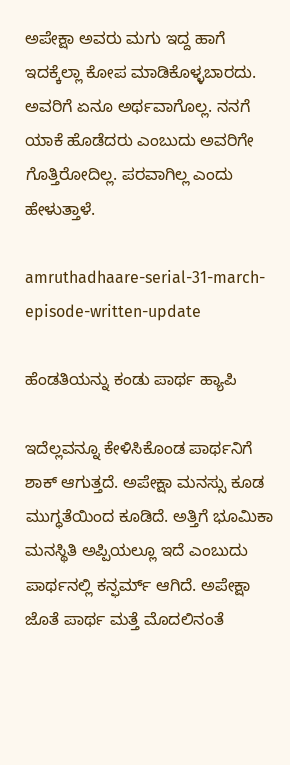ಅಪೇಕ್ಷಾ ಅವರು ಮಗು ಇದ್ದ ಹಾಗೆ ಇದಕ್ಕೆಲ್ಲಾ ಕೋಪ ಮಾಡಿಕೊಳ್ಳಬಾರದು. ಅವರಿಗೆ ಏನೂ ಅರ್ಥವಾಗೊಲ್ಲ. ನನಗೆ ಯಾಕೆ ಹೊಡೆದರು ಎಂಬುದು ಅವರಿಗೇ ಗೊತ್ತಿರೋದಿಲ್ಲ. ಪರವಾಗಿಲ್ಲ ಎಂದು ಹೇಳುತ್ತಾಳೆ.

amruthadhaare-serial-31-march-episode-written-update

ಹೆಂಡತಿಯನ್ನು ಕಂಡು ಪಾರ್ಥ ಹ್ಯಾಪಿ

ಇದೆಲ್ಲವನ್ನೂ ಕೇಳಿಸಿಕೊಂಡ ಪಾರ್ಥನಿಗೆ ಶಾಕ್ ಆಗುತ್ತದೆ. ಅಪೇಕ್ಷಾ ಮನಸ್ಸು ಕೂಡ ಮುಗ್ಧತೆಯಿಂದ ಕೂಡಿದೆ. ಅತ್ತಿಗೆ ಭೂಮಿಕಾ ಮನಸ್ಥಿತಿ ಅಪ್ಪಿಯಲ್ಲೂ ಇದೆ ಎಂಬುದು ಪಾರ್ಥನಲ್ಲಿ ಕನ್ಫರ್ಮ್ ಆಗಿದೆ. ಅಪೇಕ್ಷಾ ಜೊತೆ ಪಾರ್ಥ ಮತ್ತೆ ಮೊದಲಿನಂತೆ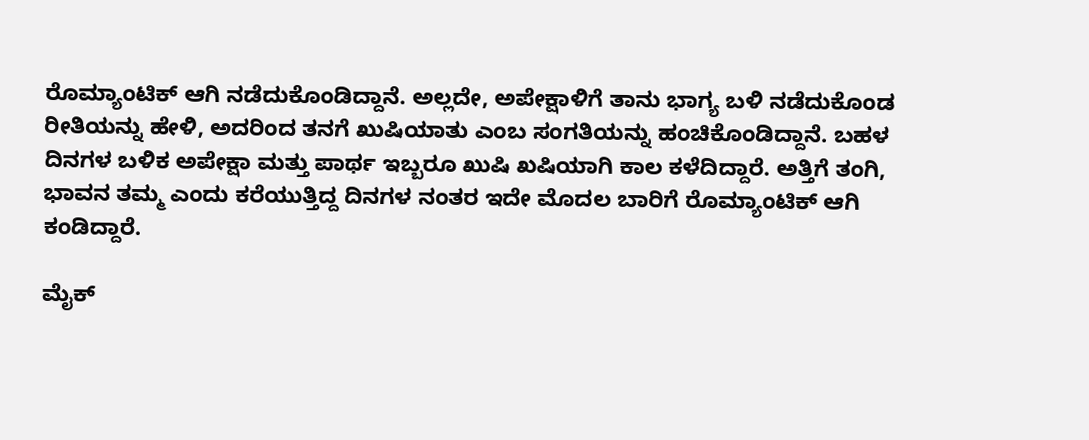ರೊಮ್ಯಾಂಟಿಕ್ ಆಗಿ ನಡೆದುಕೊಂಡಿದ್ದಾನೆ. ಅಲ್ಲದೇ, ಅಪೇಕ್ಷಾಳಿಗೆ ತಾನು ಭಾಗ್ಯ ಬಳಿ ನಡೆದುಕೊಂಡ ರೀತಿಯನ್ನು ಹೇಳಿ, ಅದರಿಂದ ತನಗೆ ಖುಷಿಯಾತು ಎಂಬ ಸಂಗತಿಯನ್ನು ಹಂಚಿಕೊಂಡಿದ್ದಾನೆ. ಬಹಳ ದಿನಗಳ ಬಳಿಕ ಅಪೇಕ್ಷಾ ಮತ್ತು ಪಾರ್ಥ ಇಬ್ಬರೂ ಖುಷಿ ಖಷಿಯಾಗಿ ಕಾಲ ಕಳೆದಿದ್ದಾರೆ. ಅತ್ತಿಗೆ ತಂಗಿ, ಭಾವನ ತಮ್ಮ ಎಂದು ಕರೆಯುತ್ತಿದ್ದ ದಿನಗಳ ನಂತರ ಇದೇ ಮೊದಲ ಬಾರಿಗೆ ರೊಮ್ಯಾಂಟಿಕ್ ಆಗಿ ಕಂಡಿದ್ದಾರೆ.

ಮೈಕ್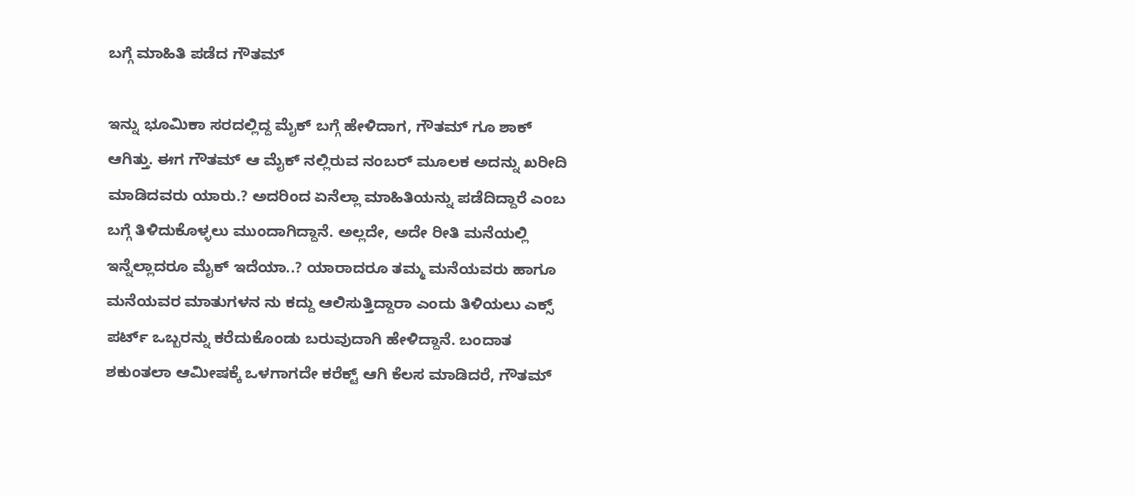ಬಗ್ಗೆ ಮಾಹಿತಿ ಪಡೆದ ಗೌತಮ್

ಇನ್ನು ಭೂಮಿಕಾ ಸರದಲ್ಲಿದ್ದ ಮೈಕ್ ಬಗ್ಗೆ ಹೇಳಿದಾಗ, ಗೌತಮ್ ಗೂ ಶಾಕ್ ಆಗಿತ್ತು. ಈಗ ಗೌತಮ್ ಆ ಮೈಕ್ ನಲ್ಲಿರುವ ನಂಬರ್ ಮೂಲಕ ಅದನ್ನು ಖರೀದಿ ಮಾಡಿದವರು ಯಾರು.? ಅದರಿಂದ ಏನೆಲ್ಲಾ ಮಾಹಿತಿಯನ್ನು ಪಡೆದಿದ್ದಾರೆ ಎಂಬ ಬಗ್ಗೆ ತಿಳಿದುಕೊಳ್ಳಲು ಮುಂದಾಗಿದ್ದಾನೆ. ಅಲ್ಲದೇ, ಅದೇ ರೀತಿ ಮನೆಯಲ್ಲಿ ಇನ್ನೆಲ್ಲಾದರೂ ಮೈಕ್ ಇದೆಯಾ..? ಯಾರಾದರೂ ತಮ್ಮ ಮನೆಯವರು ಹಾಗೂ ಮನೆಯವರ ಮಾತುಗಳನ ನು ಕದ್ದು ಆಲಿಸುತ್ತಿದ್ದಾರಾ ಎಂದು ತಿಳಿಯಲು ಎಕ್ಸ್ ಪರ್ಟ್ ಒಬ್ಬರನ್ನು ಕರೆದುಕೊಂಡು ಬರುವುದಾಗಿ ಹೇಳಿದ್ದಾನೆ. ಬಂದಾತ ಶಕುಂತಲಾ ಆಮೀಷಕ್ಕೆ ಒಳಗಾಗದೇ ಕರೆಕ್ಟ್ ಆಗಿ ಕೆಲಸ ಮಾಡಿದರೆ, ಗೌತಮ್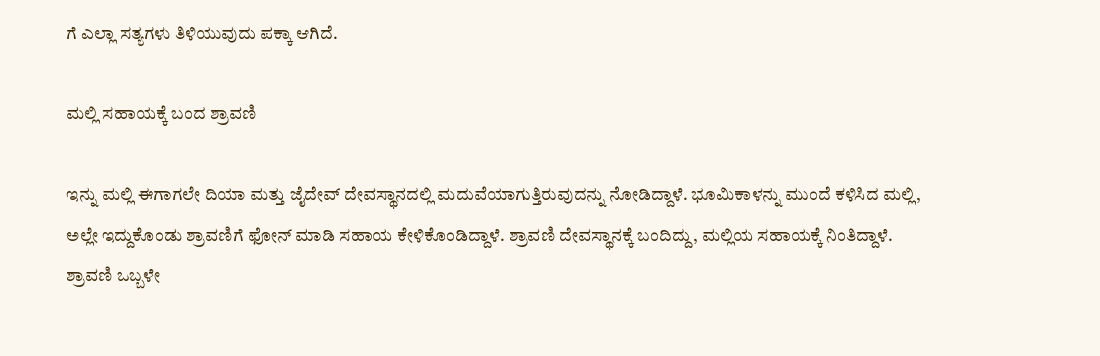ಗೆ ಎಲ್ಲಾ ಸತ್ಯಗಳು ತಿಳಿಯುವುದು ಪಕ್ಕಾ ಆಗಿದೆ.

ಮಲ್ಲಿ ಸಹಾಯಕ್ಕೆ ಬಂದ ಶ್ರಾವಣಿ

ಇನ್ನು ಮಲ್ಲಿ ಈಗಾಗಲೇ ದಿಯಾ ಮತ್ತು ಜೈದೇವ್ ದೇವಸ್ಥಾನದಲ್ಲಿ ಮದುವೆಯಾಗುತ್ತಿರುವುದನ್ನು ನೋಡಿದ್ದಾಳೆ. ಭೂಮಿಕಾಳನ್ನು ಮುಂದೆ ಕಳಿಸಿದ ಮಲ್ಲಿ, ಅಲ್ಲೇ ಇದ್ದುಕೊಂಡು ಶ್ರಾವಣಿಗೆ ಫೋನ್ ಮಾಡಿ ಸಹಾಯ ಕೇಳಿಕೊಂಡಿದ್ದಾಳೆ. ಶ್ರಾವಣಿ ದೇವಸ್ಥಾನಕ್ಕೆ ಬಂದಿದ್ದು, ಮಲ್ಲಿಯ ಸಹಾಯಕ್ಕೆ ನಿಂತಿದ್ದಾಳೆ. ಶ್ರಾವಣಿ ಒಬ್ಬಳೇ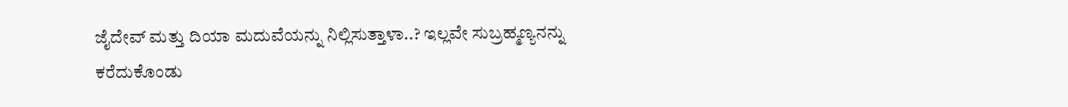ಜೈದೇವ್ ಮತ್ತು ದಿಯಾ ಮದುವೆಯನ್ನು ನಿಲ್ಲಿಸುತ್ತಾಳಾ..? ಇಲ್ಲವೇ ಸುಬ್ರಹ್ಮಣ್ಯನನ್ನು ಕರೆದುಕೊಂಡು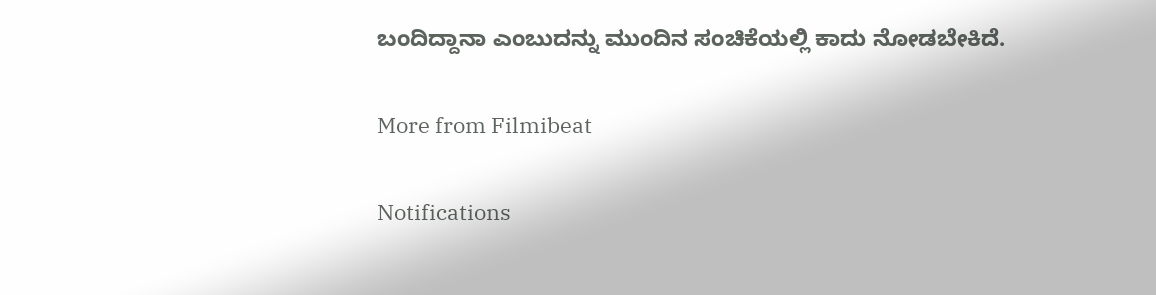ಬಂದಿದ್ದಾನಾ ಎಂಬುದನ್ನು ಮುಂದಿನ ಸಂಚಿಕೆಯಲ್ಲಿ ಕಾದು ನೋಡಬೇಕಿದೆ.

More from Filmibeat

Notifications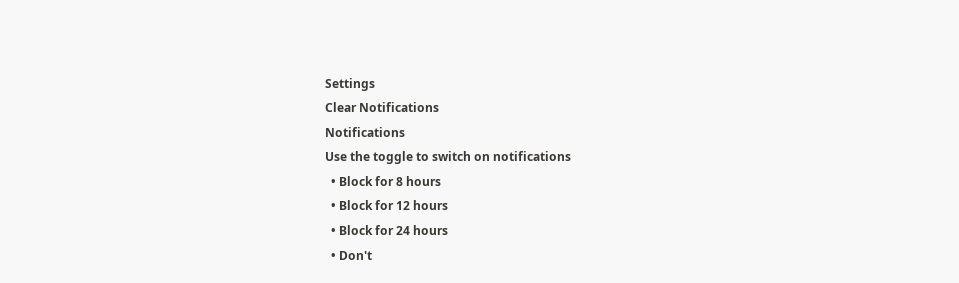Settings
Clear Notifications
Notifications
Use the toggle to switch on notifications
  • Block for 8 hours
  • Block for 12 hours
  • Block for 24 hours
  • Don't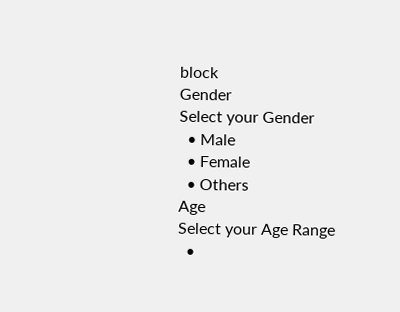block
Gender
Select your Gender
  • Male
  • Female
  • Others
Age
Select your Age Range
  •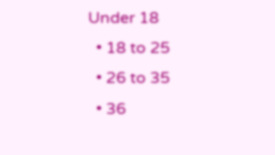Under 18
  • 18 to 25
  • 26 to 35
  • 36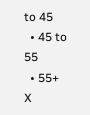to 45
  • 45 to 55
  • 55+
X